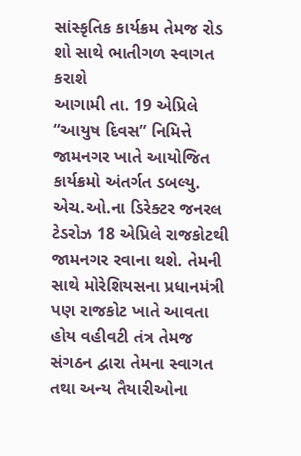સાંસ્કૃતિક કાર્યક્રમ તેમજ રોડ શો સાથે ભાતીગળ સ્વાગત કરાશે
આગામી તા. 19 એપ્રિલે “આયુષ દિવસ” નિમિત્તે જામનગર ખાતે આયોજિત કાર્યક્રમો અંતર્ગત ડબલ્યુ. એચ.ઓ.ના ડિરેક્ટર જનરલ ટેડરોઝ 18 એપ્રિલે રાજકોટથી જામનગર રવાના થશે. તેમની સાથે મોરેશિયસના પ્રધાનમંત્રી પણ રાજકોટ ખાતે આવતા હોય વહીવટી તંત્ર તેમજ સંગઠન દ્વારા તેમના સ્વાગત તથા અન્ય તૈયારીઓના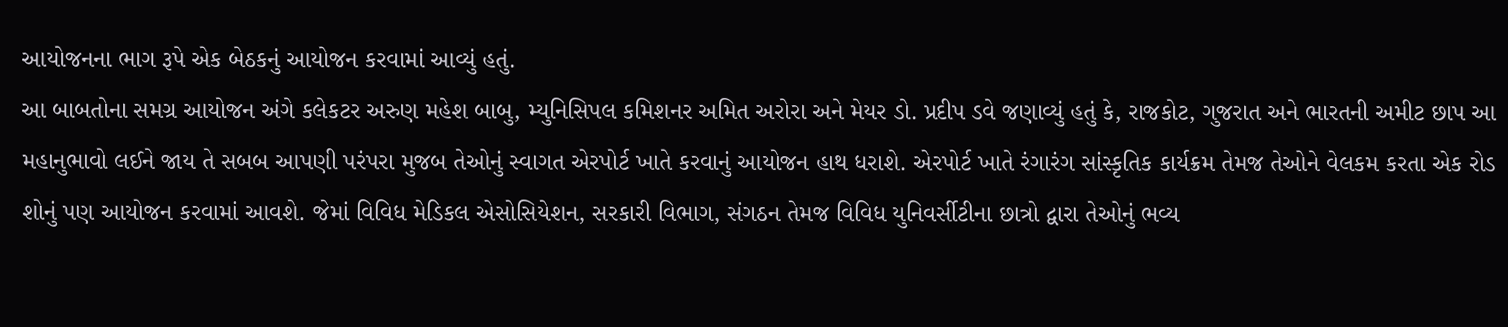આયોજનના ભાગ રૂપે એક બેઠકનું આયોજન કરવામાં આવ્યું હતું.
આ બાબતોના સમગ્ર આયોજન અંગે કલેકટર અરુણ મહેશ બાબુ, મ્યુનિસિપલ કમિશનર અમિત અરોરા અને મેયર ડો. પ્રદીપ ડવે જણાવ્યું હતું કે, રાજકોટ, ગુજરાત અને ભારતની અમીટ છાપ આ મહાનુભાવો લઈને જાય તે સબબ આપણી પરંપરા મુજબ તેઓનું સ્વાગત એરપોર્ટ ખાતે કરવાનું આયોજન હાથ ધરાશે. એરપોર્ટ ખાતે રંગારંગ સાંસ્કૃતિક કાર્યક્રમ તેમજ તેઓને વેલકમ કરતા એક રોડ શોનું પણ આયોજન કરવામાં આવશે. જેમાં વિવિધ મેડિકલ એસોસિયેશન, સરકારી વિભાગ, સંગઠન તેમજ વિવિધ યુનિવર્સીટીના છાત્રો દ્વારા તેઓનું ભવ્ય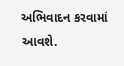અભિવાદન કરવામાં આવશે.